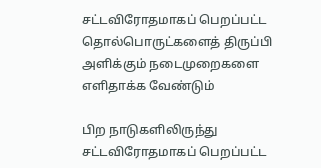சட்டவிரோதமாகப் பெறப்பட்ட தொல்பொருட்களைத் திருப்பி அளிக்கும் நடைமுறைகளை எளிதாக்க வேண்டும்

பிற நாடுகளிலிருந்து சட்டவிரோதமாகப் பெறப்பட்ட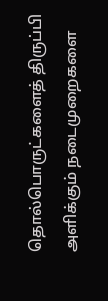தொல்பொருட்களைத் திருப்பி அளிக்கும் நடைமுறைகளை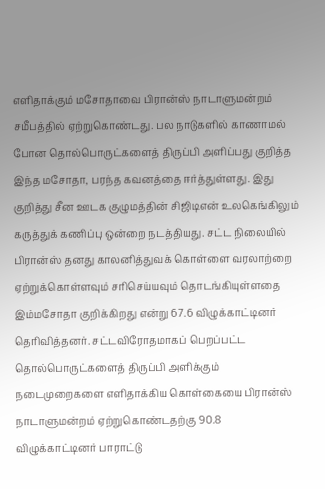எளிதாக்கும் மசோதாவை பிரான்ஸ் நாடாளுமன்றம் சமீபத்தில் ஏற்றுகொண்டது. பல நாடுகளில் காணாமல் போன தொல்பொருட்களைத் திருப்பி அளிப்பது குறித்த இந்த மசோதா, பரந்த கவனத்தை ஈர்த்துள்ளது. இது குறித்து சீன ஊடக குழுமத்தின் சிஜிடிஎன் உலகெங்கிலும் கருத்துக் கணிப்பு ஒன்றை நடத்தியது. சட்ட நிலையில் பிரான்ஸ் தனது காலனித்துவக் கொள்ளை வரலாற்றை ஏற்றுக்கொள்ளவும் சரிசெய்யவும் தொடங்கியுள்ளதை இம்மசோதா குறிக்கிறது என்று 67.6 விழுக்காட்டினர் தெரிவித்தனர். சட்டவிரோதமாகப் பெறப்பட்ட தொல்பொருட்களைத் திருப்பி அளிக்கும் நடைமுறைகளை எளிதாக்கிய கொள்கையை பிரான்ஸ் நாடாளுமன்றம் ஏற்றுகொண்டதற்கு 90.8 விழுக்காட்டினர் பாராட்டு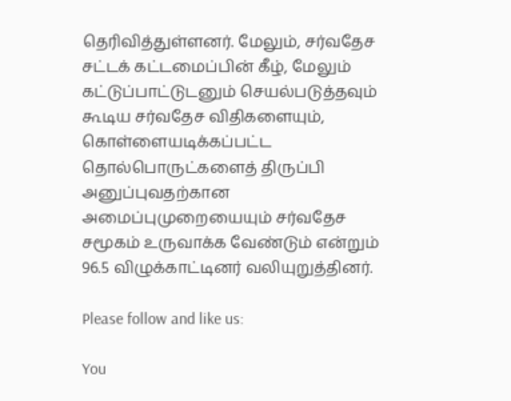தெரிவித்துள்ளனர். மேலும், சர்வதேச சட்டக் கட்டமைப்பின் கீழ், மேலும் கட்டுப்பாட்டுடனும் செயல்படுத்தவும் கூடிய சர்வதேச விதிகளையும், கொள்ளையடிக்கப்பட்ட தொல்பொருட்களைத் திருப்பி அனுப்புவதற்கான அமைப்புமுறையையும் சர்வதேச சமூகம் உருவாக்க வேண்டும் என்றும் 96.5 விழுக்காட்டினர் வலியுறுத்தினர்.

Please follow and like us:

You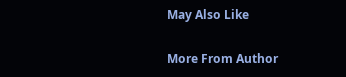May Also Like

More From Author